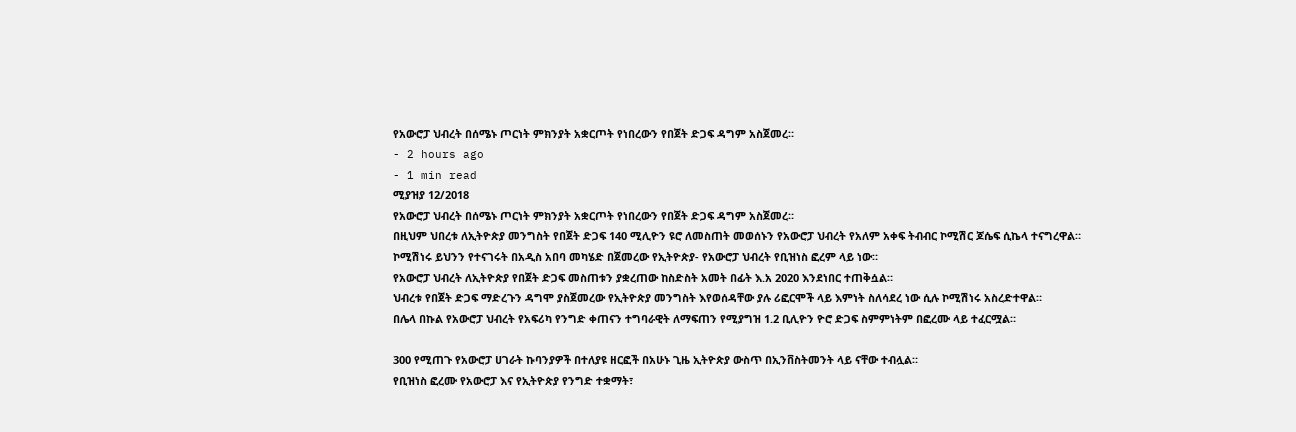የአውሮፓ ህብረት በሰሜኑ ጦርነት ምክንያት አቋርጦት የነበረውን የበጀት ድጋፍ ዳግም አስጀመረ።
- 2 hours ago
- 1 min read
ሚያዝያ 12/2018
የአውሮፓ ህብረት በሰሜኑ ጦርነት ምክንያት አቋርጦት የነበረውን የበጀት ድጋፍ ዳግም አስጀመረ።
በዚህም ህበረቱ ለኢትዮጵያ መንግስት የበጀት ድጋፍ 140 ሚሊዮን ዩሮ ለመስጠት መወሰኑን የአውሮፓ ህብረት የአለም አቀፍ ትብብር ኮሚሽር ጆሴፍ ሲኬላ ተናግረዋል።
ኮሚሽነሩ ይህንን የተናገሩት በአዲስ አበባ መካሄድ በጀመረው የኢትዮጵያ- የአውሮፓ ህብረት የቢዝነስ ፎረም ላይ ነው።
የአውሮፓ ህብረት ለኢትዮጵያ የበጀት ድጋፍ መስጠቱን ያቋረጠው ከስድስት አመት በፊት እ.አ 2020 እንደነበር ተጠቅሷል።
ህብረቱ የበጀት ድጋፍ ማድረጉን ዳግሞ ያስጀመረው የኢትዮጵያ መንግስት እየወሰዳቸው ያሉ ሪፎርሞች ላይ እምነት ስለሳደረ ነው ሲሉ ኮሚሽነሩ አስረድተዋል።
በሌላ በኩል የአውሮፓ ህብረት የአፍሪካ የንግድ ቀጠናን ተግባራዊት ለማፍጠን የሚያግዝ 1.2 ቢሊዮን ዮሮ ድጋፍ ስምምነትም በፎረሙ ላይ ተፈርሟል።

300 የሚጠጉ የአውሮፓ ሀገራት ኩባንያዎች በተለያዩ ዘርፎች በአሁኑ ጊዜ ኢትዮጵያ ውስጥ በኢንቨስትመንት ላይ ናቸው ተብሏል።
የቢዝነስ ፎረሙ የአውሮፓ እና የኢትዮጵያ የንግድ ተቋማት፣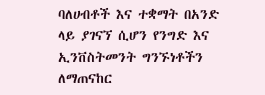ባለሀብቶች እና ተቋማት በአንድ ላይ ያገናኘ ሲሆን የንግድ እና ኢንቨስትመንት ግንኙነቶችን ለማጠናከር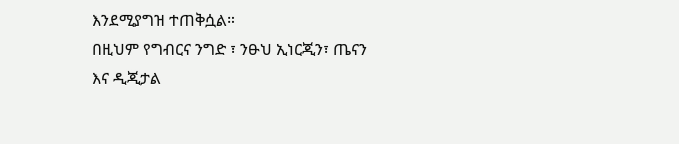እንደሚያግዝ ተጠቅሷል።
በዚህም የግብርና ንግድ ፣ ንፁህ ኢነርጂን፣ ጤናን እና ዲጂታል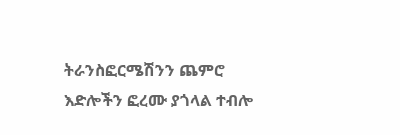ትራንስፎርሜሽንን ጨምሮ እድሎችን ፎረሙ ያጎላል ተብሎ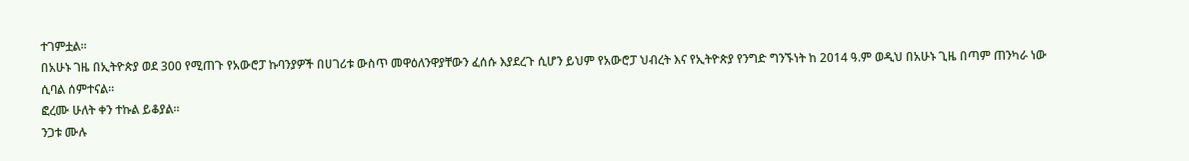ተገምቷል።
በአሁኑ ገዜ በኢትዮጵያ ወደ 300 የሚጠጉ የአውሮፓ ኩባንያዎች በሀገሪቱ ውስጥ መዋዕለንዋያቸውን ፈሰሱ እያደረጉ ሲሆን ይህም የአውሮፓ ህብረት እና የኢትዮጵያ የንግድ ግንኙነት ከ 2014 ዓ.ም ወዲህ በአሁኑ ጊዜ በጣም ጠንካራ ነው ሲባል ሰምተናል።
ፎረሙ ሁለት ቀን ተኩል ይቆያል።
ንጋቱ ሙሉ